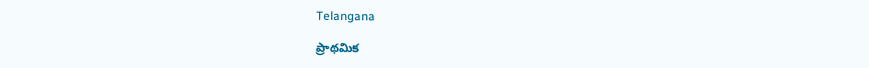Telangana

ప్రాథమిక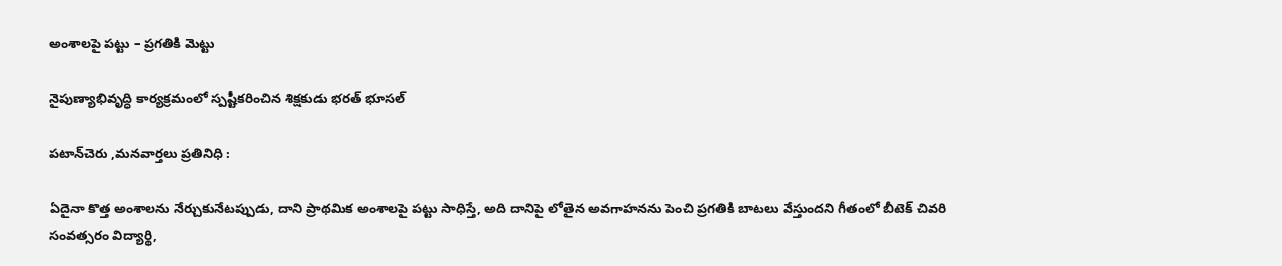అంశాలపై పట్టు – ప్రగతికి మెట్టు

నైపుణ్యాభివృద్ధి కార్యక్రమంలో స్పష్టీకరించిన శిక్షకుడు భరత్ భూసల్

పటాన్‌చెరు ,మనవార్తలు ప్రతినిధి :

ఏదైనా కొత్త అంశాలను నేర్చుకునేటప్పుడు, దాని ప్రాథమిక అంశాలపై పట్టు సాధిస్తే, అది దానిపై లోతైన అవగాహనను పెంచి ప్రగతికి బాటలు వేస్తుందని గీతంలో బీటెక్ చివరి సంవత్సరం విద్యార్థి,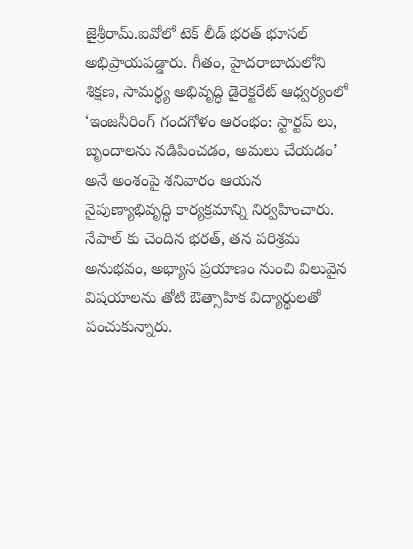జైశ్రీరామ్.ఐవోలో టెక్ లీడ్ భరత్ భూసల్ అభిప్రాయపడ్డారు. గీతం, హైదరాబాదులోని శిక్షణ, సామర్థ్య అభివృద్ధి డైరెక్టరేట్ ఆధ్వర్యంలో ‘ఇంజనీరింగ్ గందగోళం ఆరంభం: స్టార్టప్ లు, బృందాలను నడిపించడం, అమలు చేయడం’ అనే అంశంపై శనివారం ఆయన నైపుణ్యాభివృద్ధి కార్యక్రమాన్ని నిర్వహించారు. నేపాల్ కు చెందిన భరత్, తన పరిశ్రమ అనుభవం, అభ్యాస ప్రయాణం నుంచి విలువైన విషయాలను తోటి ఔత్సాహిక విద్యార్థులతో పంచుకున్నారు.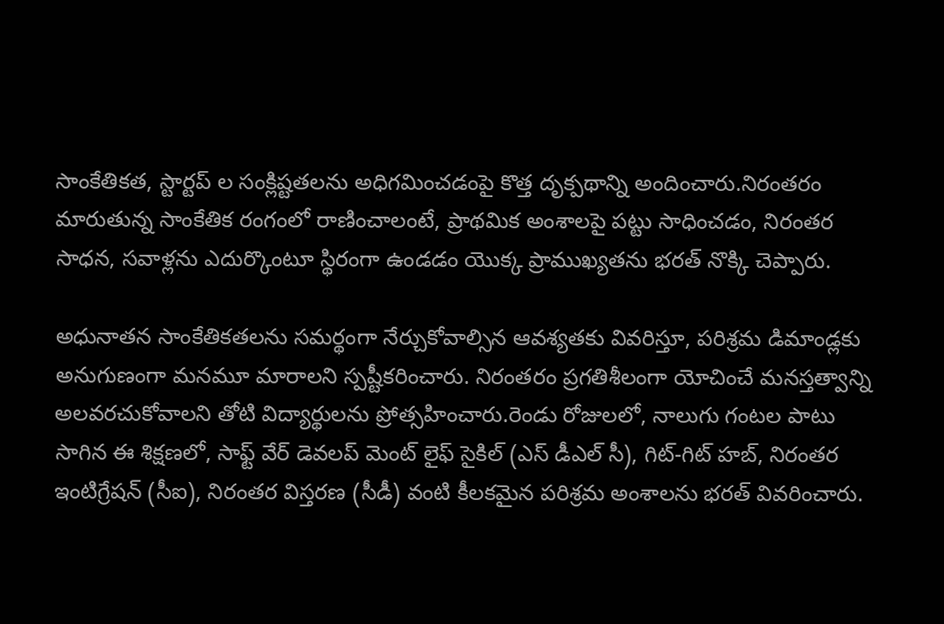సాంకేతికత, స్టార్టప్ ల సంక్లిష్టతలను అధిగమించడంపై కొత్త దృక్పథాన్ని అందించారు.నిరంతరం మారుతున్న సాంకేతిక రంగంలో రాణించాలంటే, ప్రాథమిక అంశాలపై పట్టు సాధించడం, నిరంతర సాధన, సవాళ్లను ఎదుర్కొంటూ స్థిరంగా ఉండడం యొక్క ప్రాముఖ్యతను భరత్ నొక్కి చెప్పారు.

అధునాతన సాంకేతికతలను సమర్థంగా నేర్చుకోవాల్సిన ఆవశ్యతకు వివరిస్తూ, పరిశ్రమ డిమాండ్లకు అనుగుణంగా మనమూ మారాలని స్పష్టీకరించారు. నిరంతరం ప్రగతిశీలంగా యోచించే మనస్తత్వాన్ని అలవరచుకోవాలని తోటి విద్యార్థులను ప్రోత్సహించారు.రెండు రోజులలో, నాలుగు గంటల పాటు సాగిన ఈ శిక్షణలో, సాఫ్ట్ వేర్ డెవలప్ మెంట్ లైఫ్ సైకిల్ (ఎస్ డీఎల్ సీ), గిట్-గిట్ హబ్, నిరంతర ఇంటిగ్రేషన్ (సీఐ), నిరంతర విస్తరణ (సీడీ) వంటి కీలకమైన పరిశ్రమ అంశాలను భరత్ వివరించారు.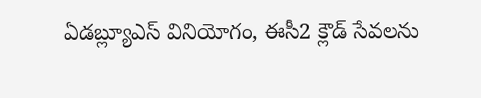ఏడబ్ల్యూఎస్ వినియోగం, ఈసీ2 క్లౌడ్ సేవలను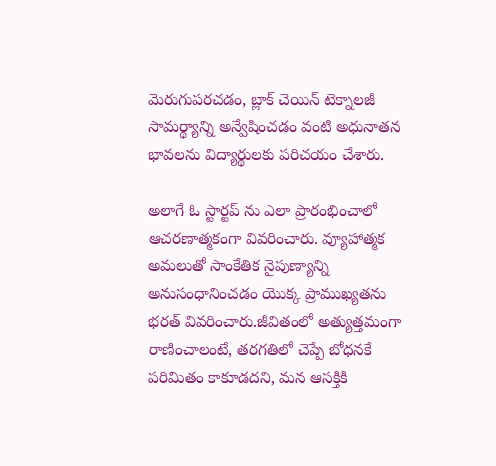మెరుగుపరచడం, బ్లాక్ చెయిన్ టెక్నాలజీ సామర్థ్యాన్ని అన్వేషించడం వంటి అధునాతన భావలను విద్యార్థులకు పరిచయం చేశారు.

అలాగే ఓ స్టార్టప్ ను ఎలా ప్రారంభించాలో ఆచరణాత్మకంగా వివరించారు. వ్యూహాత్మక అమలుతో సాంకేతిక నైపుణ్యాన్ని అనుసంధానించడం యొక్క ప్రాముఖ్యతను భరత్ వివరించారు.జీవితంలో అత్యుత్తమంగా రాణించాలంటే, తరగతిలో చెప్పే బోధనకే పరిమితం కాకూడదని, మన ఆసక్తికి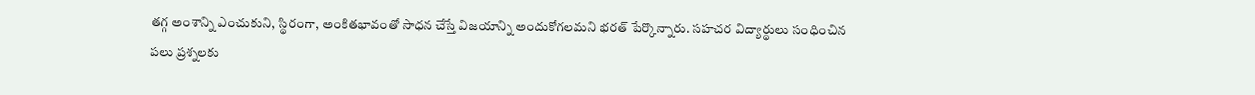తగ్గ అంశాన్ని ఎంచుకుని, స్థిరంగా, అంకితభావంతో సాధన చేస్తే విజయాన్ని అందుకోగలమని భరత్ పేర్కొన్నారు. సహచర విద్యార్థులు సంధించిన పలు ప్రశ్నలకు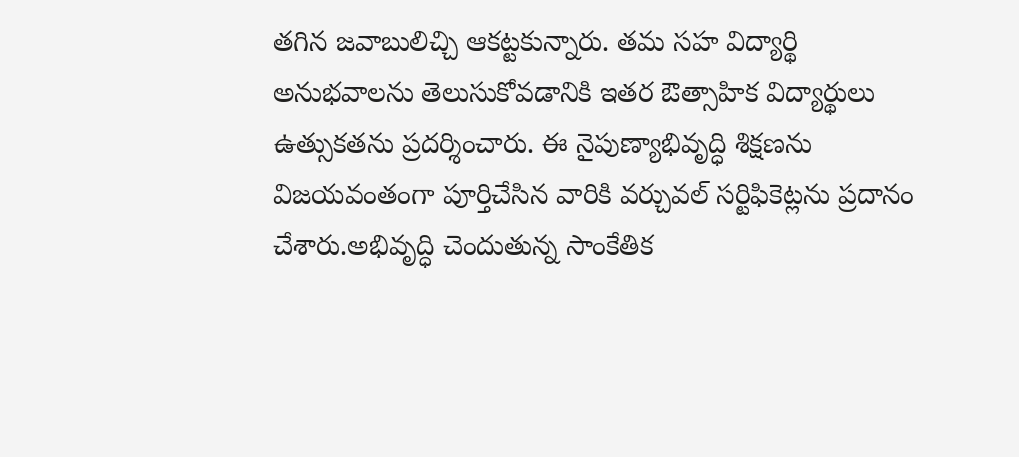తగిన జవాబులిచ్చి ఆకట్టకున్నారు. తమ సహ విద్యార్థి అనుభవాలను తెలుసుకోవడానికి ఇతర ఔత్సాహిక విద్యార్థులు ఉత్సుకతను ప్రదర్శించారు. ఈ నైపుణ్యాభివృద్ధి శిక్షణను విజయవంతంగా పూర్తిచేసిన వారికి వర్చువల్ సర్టిఫికెట్లను ప్రదానం చేశారు.అభివృద్ధి చెందుతున్న సాంకేతిక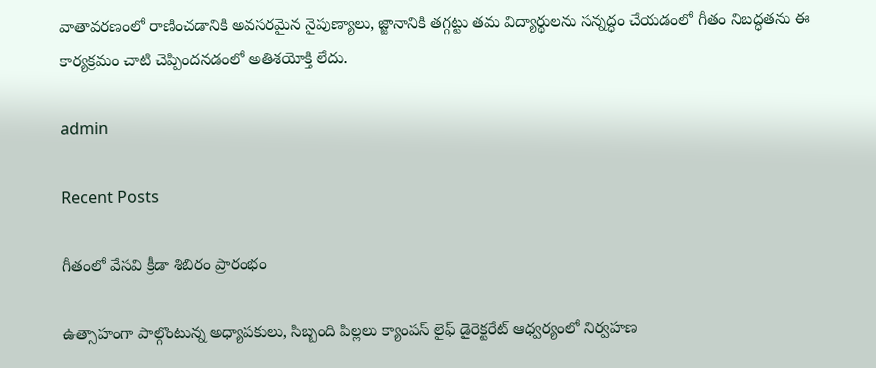వాతావరణంలో రాణించడానికి అవసరమైన నైపుణ్యాలు, జ్జానానికి తగ్గట్టు తమ విద్యార్థులను సన్నద్ధం చేయడంలో గీతం నిబద్ధతను ఈ కార్యక్రమం చాటి చెప్పిందనడంలో అతిశయోక్తి లేదు.

admin

Recent Posts

గీతంలో వేసవి క్రీడా శిబిరం ప్రారంభం

ఉత్సాహంగా పాల్గొంటున్న అధ్యాపకులు, సిబ్బంది పిల్లలు క్యాంపస్ లైఫ్ డైరెక్టరేట్ ఆధ్వర్యంలో నిర్వహణ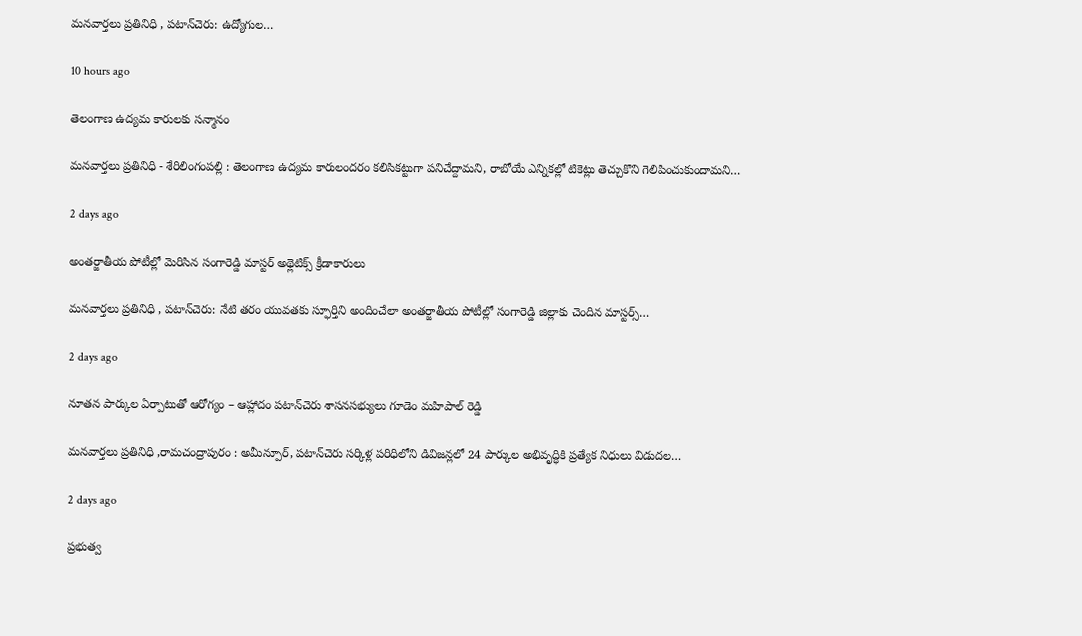మనవార్తలు ప్రతినిధి , పటాన్‌చెరు: ఉద్యోగుల…

10 hours ago

తెలంగాణ ఉద్యమ కారులకు సన్మానం

మనవార్తలు ప్రతినిధి - శేరిలింగంపల్లి : తెలంగాణ ఉద్యమ కారులందరం కలిసికట్టుగా పనిచేద్దామని, రాబోయే ఎన్నికల్లో టికెట్లు తెచ్చుకొని గెలిపించుకుందామని…

2 days ago

అంతర్జాతీయ పోటీల్లో మెరిసిన సంగారెడ్డి మాస్టర్ అథ్లెటిక్స్ క్రీడాకారులు

మనవార్తలు ప్రతినిధి , పటాన్‌చెరు: నేటి తరం యువతకు స్ఫూర్తిని అందించేలా అంతర్జాతీయ పోటీల్లో సంగారెడ్డి జిల్లాకు చెందిన మాస్టర్స్…

2 days ago

నూతన పార్కుల ఏర్పాటుతో ఆరోగ్యం – ఆహ్లాదం పటాన్‌చెరు శాసనసభ్యులు గూడెం మహిపాల్ రెడ్డి

మనవార్తలు ప్రతినిధి ,రామచంద్రాపురం : అమీన్పూర్, పటాన్‌చెరు సర్కిళ్ల పరిధిలోని డివిజన్లలో 24 పార్కుల అభివృద్ధికి ప్రత్యేక నిధులు విడుదల…

2 days ago

ప్రభుత్వ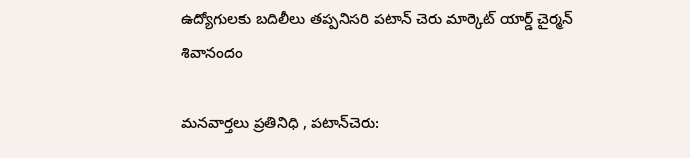ఉద్యోగులకు బదిలీలు తప్పనిసరి పటాన్ చెరు మార్కెట్ యార్డ్ చైర్మన్ శివానందం

మనవార్తలు ప్రతినిధి , పటాన్‌చెరు: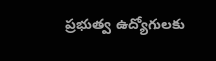ప్రభుత్వ ఉద్యోగులకు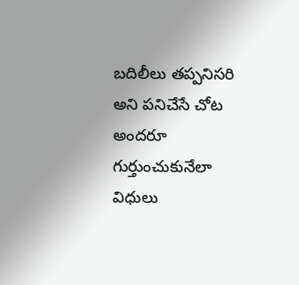బదిలీలు తప్పనిసరి అని పనిచేసే చోట అందరూ గుర్తుంచుకునేలా విధులు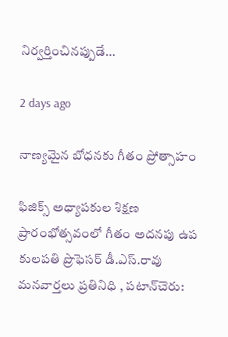నిర్వర్తించినప్పుడే…

2 days ago

నాణ్యమైన బోధనకు గీతం ప్రోత్సాహం

ఫిజిక్స్ అధ్యాపకుల శిక్షణ ప్రారంభోత్సవంలో గీతం అదనపు ఉప కులపతి ప్రొఫెసర్ డీ.ఎస్.రావు మనవార్తలు ప్రతినిధి , పటాన్‌చెరు: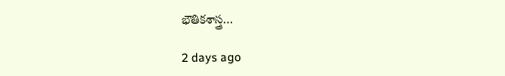భౌతికశాస్త్ర…

2 days ago